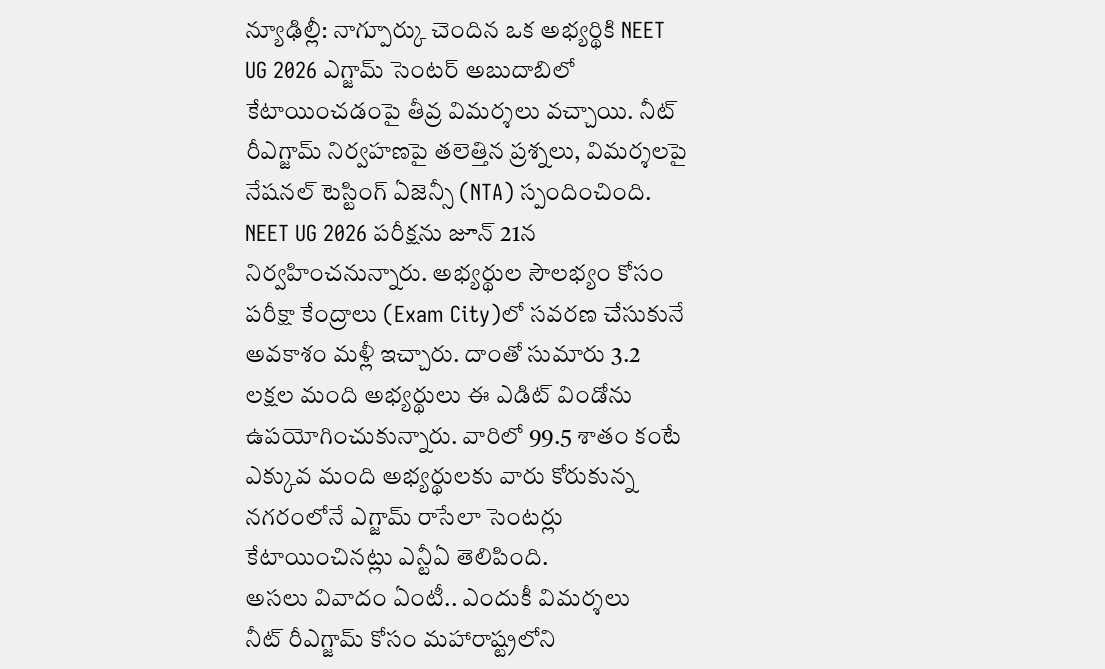న్యూఢిల్లీ: నాగ్పూర్కు చెందిన ఒక అభ్యర్థికి NEET UG 2026 ఎగ్జామ్ సెంటర్ అబుదాబిలో కేటాయించడంపై తీవ్ర విమర్శలు వచ్చాయి. నీట్ రీఎగ్జామ్ నిర్వహణపై తలెత్తిన ప్రశ్నలు, విమర్శలపై నేషనల్ టెస్టింగ్ ఏజెన్సీ (NTA) స్పందించింది. NEET UG 2026 పరీక్షను జూన్ 21న నిర్వహించనున్నారు. అభ్యర్థుల సౌలభ్యం కోసం పరీక్షా కేంద్రాలు (Exam City)లో సవరణ చేసుకునే అవకాశం మళ్లీ ఇచ్చారు. దాంతో సుమారు 3.2 లక్షల మంది అభ్యర్థులు ఈ ఎడిట్ విండోను ఉపయోగించుకున్నారు. వారిలో 99.5 శాతం కంటే ఎక్కువ మంది అభ్యర్థులకు వారు కోరుకున్న నగరంలోనే ఎగ్జామ్ రాసేలా సెంటర్లు కేటాయించినట్లు ఎన్టీఏ తెలిపింది.
అసలు వివాదం ఏంటీ.. ఎందుకీ విమర్శలు
నీట్ రీఎగ్జామ్ కోసం మహారాష్ట్రలోని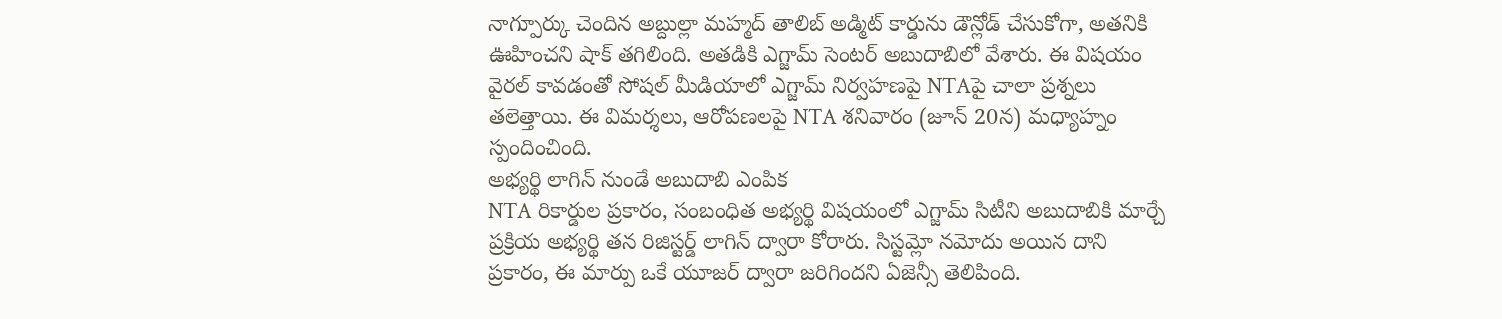నాగ్పూర్కు చెందిన అబ్దుల్లా మహ్మద్ తాలిబ్ అడ్మిట్ కార్డును డౌన్లోడ్ చేసుకోగా, అతనికి ఊహించని షాక్ తగిలింది. అతడికి ఎగ్జామ్ సెంటర్ అబుదాబిలో వేశారు. ఈ విషయం వైరల్ కావడంతో సోషల్ మీడియాలో ఎగ్జామ్ నిర్వహణపై NTAపై చాలా ప్రశ్నలు తలెత్తాయి. ఈ విమర్శలు, ఆరోపణలపై NTA శనివారం (జూన్ 20న) మధ్యాహ్నం స్పందించింది.
అభ్యర్థి లాగిన్ నుండే అబుదాబి ఎంపిక
NTA రికార్డుల ప్రకారం, సంబంధిత అభ్యర్థి విషయంలో ఎగ్జామ్ సిటీని అబుదాబికి మార్చే ప్రక్రియ అభ్యర్థి తన రిజిస్టర్డ్ లాగిన్ ద్వారా కోరారు. సిస్టమ్లో నమోదు అయిన దాని ప్రకారం, ఈ మార్పు ఒకే యూజర్ ద్వారా జరిగిందని ఏజెన్సీ తెలిపింది.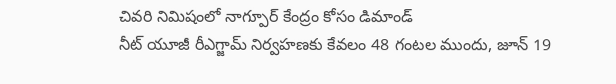చివరి నిమిషంలో నాగ్పూర్ కేంద్రం కోసం డిమాండ్
నీట్ యూజీ రీఎగ్జామ్ నిర్వహణకు కేవలం 48 గంటల ముందు, జూన్ 19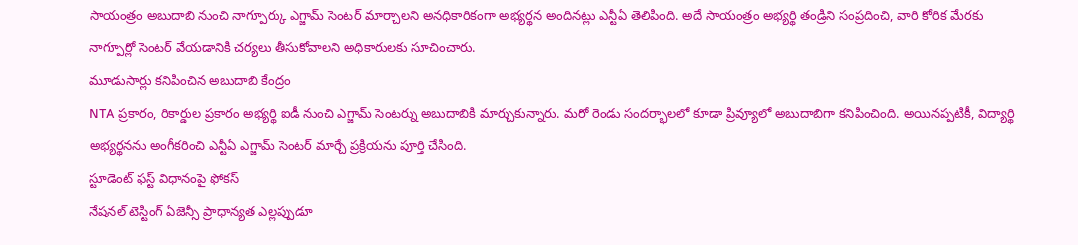సాయంత్రం అబుదాబి నుంచి నాగ్పూర్కు ఎగ్జామ్ సెంటర్ మార్చాలని అనధికారికంగా అభ్యర్థన అందినట్లు ఎన్టీఏ తెలిపింది. అదే సాయంత్రం అభ్యర్థి తండ్రిని సంప్రదించి, వారి కోరిక మేరకు నాగ్పూర్లో సెంటర్ వేయడానికి చర్యలు తీసుకోవాలని అధికారులకు సూచించారు.
మూడుసార్లు కనిపించిన అబుదాబి కేంద్రం
NTA ప్రకారం, రికార్డుల ప్రకారం అభ్యర్థి ఐడీ నుంచి ఎగ్జామ్ సెంటర్ను అబుదాబికి మార్చుకున్నారు. మరో రెండు సందర్భాలలో కూడా ప్రివ్యూలో అబుదాబిగా కనిపించింది. అయినప్పటికీ, విద్యార్థి అభ్యర్థనను అంగీకరించి ఎన్టీఏ ఎగ్జామ్ సెంటర్ మార్చే ప్రక్రియను పూర్తి చేసింది.
స్టూడెంట్ ఫస్ట్ విధానంపై ఫోకస్
నేషనల్ టెస్టింగ్ ఏజెన్సీ ప్రాధాన్యత ఎల్లప్పుడూ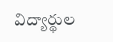విద్యార్థుల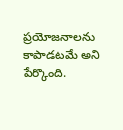ప్రయోజనాలను కాపాడటమే అని పేర్కొంది.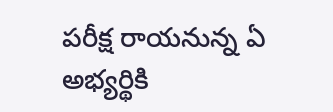పరీక్ష రాయనున్న ఏ అభ్యర్థికి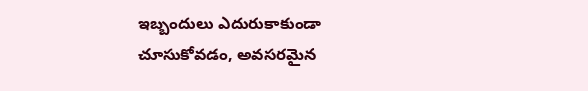ఇబ్బందులు ఎదురుకాకుండా చూసుకోవడం, అవసరమైన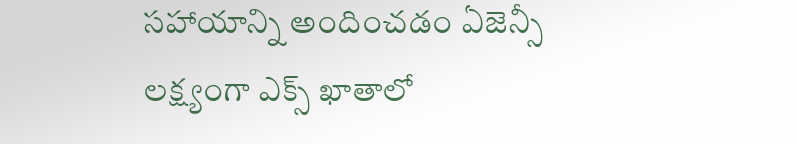సహాయాన్ని అందించడం ఏజెన్సీ లక్ష్యంగా ఎక్స్ ఖాతాలో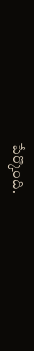పేర్కొంది.